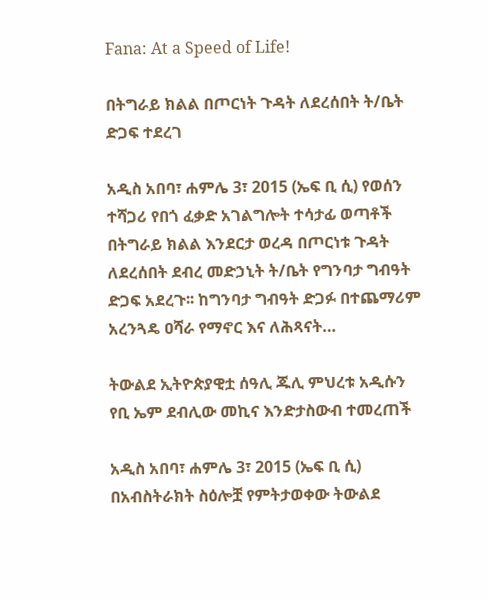Fana: At a Speed of Life!

በትግራይ ክልል በጦርነት ጉዳት ለደረሰበት ት/ቤት  ድጋፍ ተደረገ

አዲስ አበባ፣ ሐምሌ 3፣ 2015 (ኤፍ ቢ ሲ) የወሰን ተሻጋሪ የበጎ ፈቃድ አገልግሎት ተሳታፊ ወጣቶች በትግራይ ክልል እንደርታ ወረዳ በጦርነቱ ጉዳት ለደረሰበት ደብረ መድኃኒት ት/ቤት የግንባታ ግብዓት ድጋፍ አደረጉ፡፡ ከግንባታ ግብዓት ድጋፉ በተጨማሪም አረንጓዴ ዐሻራ የማኖር እና ለሕጻናት…

ትውልደ ኢትዮጵያዊቷ ሰዓሊ ጁሊ ምህረቱ አዲሱን የቢ ኤም ደብሊው መኪና እንድታስውብ ተመረጠች

አዲስ አበባ፣ ሐምሌ 3፣ 2015 (ኤፍ ቢ ሲ) በአብስትራክት ስዕሎቿ የምትታወቀው ትውልደ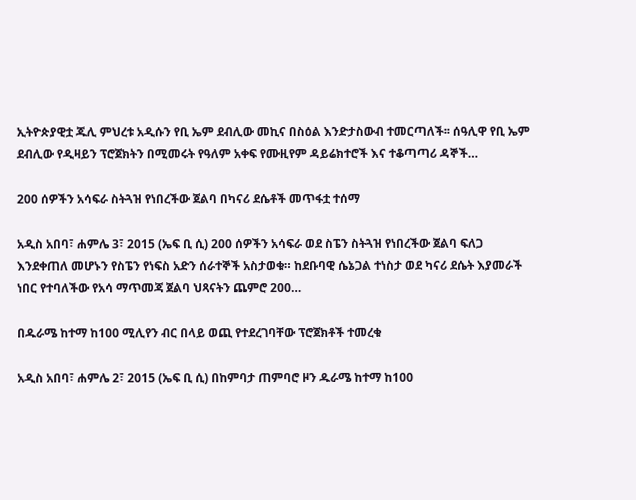ኢትዮጵያዊቷ ጁሊ ምህረቱ አዲሱን የቢ ኤም ደብሊው መኪና በስዕል እንድታስውብ ተመርጣለች፡፡ ሰዓሊዋ የቢ ኤም ደብሊው የዲዛይን ፕሮጀክትን በሚመሩት የዓለም አቀፍ የሙዚየም ዳይሬክተሮች እና ተቆጣጣሪ ዳኞች…

200 ሰዎችን አሳፍራ ስትጓዝ የነበረችው ጀልባ በካናሪ ደሴቶች መጥፋቷ ተሰማ

አዲስ አበባ፣ ሐምሌ 3፣ 2015 (ኤፍ ቢ ሲ) 200 ሰዎችን አሳፍራ ወደ ስፔን ስትጓዝ የነበረችው ጀልባ ፍለጋ እንደቀጠለ መሆኑን የስፔን የነፍስ አድን ሰራተኞች አስታወቁ። ከደቡባዊ ሴኔጋል ተነስታ ወደ ካናሪ ደሴት እያመራች ነበር የተባለችው የአሳ ማጥመጃ ጀልባ ህጻናትን ጨምሮ 200…

በዱራሜ ከተማ ከ100 ሚሊየን ብር በላይ ወጪ የተደረገባቸው ፕሮጀክቶች ተመረቁ

አዲስ አበባ፣ ሐምሌ 2፣ 2015 (ኤፍ ቢ ሲ) በከምባታ ጠምባሮ ዞን ዱራሜ ከተማ ከ100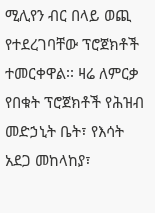ሚሊየን ብር በላይ ወጪ የተደረገባቸው ፕሮጀክቶች  ተመርቀዋል፡፡ ዛሬ ለምርቃ  የበቁት ፕሮጀክቶች የሕዝብ መድኃኒት ቤት፣ የእሳት አደጋ መከላከያ፣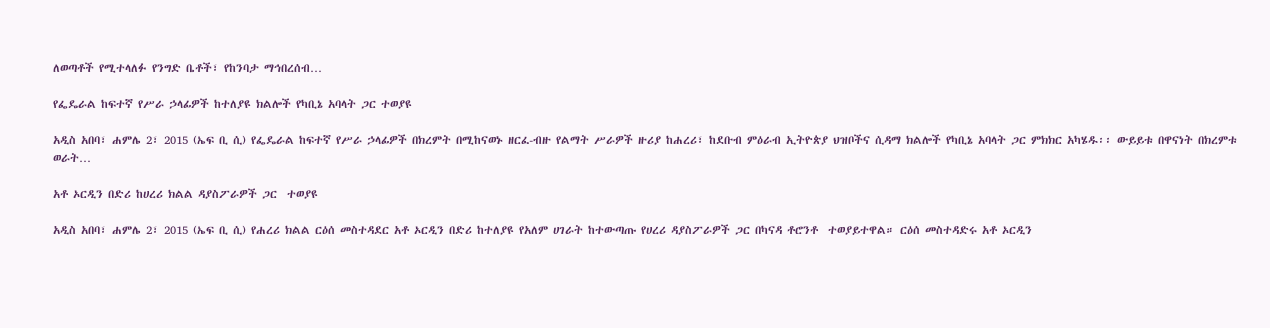ለወጣቶች የሚተላለፉ የንግድ ቤቶች፣ የከንባታ ማኅበረሰብ…

የፌዴራል ከፍተኛ የሥራ ኃላፊዎች ከተለያዩ ክልሎች የካቢኔ አባላት ጋር ተወያዩ

አዲስ አበባ፣ ሐምሌ 2፣ 2015 (ኤፍ ቢ ሲ) የፌዴራል ከፍተኛ የሥራ ኃላፊዎች በክረምት በሚከናወኑ ዘርፈ-ብዙ የልማት ሥራዎች ዙሪያ ከሐረሪ፣ ከደቡብ ምዕራብ ኢትዮጵያ ህዝቦችና ሲዳማ ክልሎች የካቢኔ አባላት ጋር ምክክር አካሄዱ፡፡ ውይይቱ በዋናነት በክረምቱ ወራት…

አቶ ኦርዲን በድሪ ከሀረሪ ክልል ዳያስፖራዎች ጋር  ተወያዩ

አዲስ አበባ፣ ሐምሌ 2፣ 2015 (ኤፍ ቢ ሲ) የሐረሪ ክልል ርዕሰ መስተዳደር አቶ ኦርዲን በድሪ ከተለያዩ የአለም ሀገራት ከተውጣጡ የሀረሪ ዳያስፖራዎች ጋር በካናዳ ቶሮንቶ  ተወያይተዋል። ርዕሰ መስተዳድሩ አቶ ኦርዲን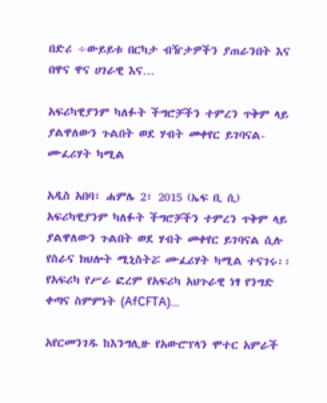በድሪ ÷ውይይቱ በርካታ ብዥታዎችን ያጠራንበት እና በዋና ዋና ሀገራዊ እና…

አፍሪካዊያንም ካለፉት ችግሮቻችን ተምረን ጥቅም ላይ ያልዋለውን ጉልበት ወደ ሃብት መቀየር ይገባናል-ሙፈሪሃት ካሚል

አዲስ አበባ፣ ሐምሌ 2፣ 2015 (ኤፍ ቢ ሲ) አፍሪካዊያንም ካለፉት ችግሮቻችን ተምረን ጥቅም ላይ ያልዋለውን ጉልበት ወደ ሃብት መቀየር ይገባናል ሲሉ የስራና ክህሎት ሚኒስትሯ ሙፈሪሃት ካሚል ተናገሩ፡፡ የአፍሪካ የሥራ ፎረም የአፍሪካ አህጉራዊ ነፃ የንግድ ቀጣና ስምምነት (AfCFTA)…

አየርመንገዱ ከእንግሊዙ የአውሮፕላን ሞተር አምራች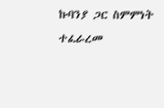ኩባንያ ጋር ስምምነት ተፈራረመ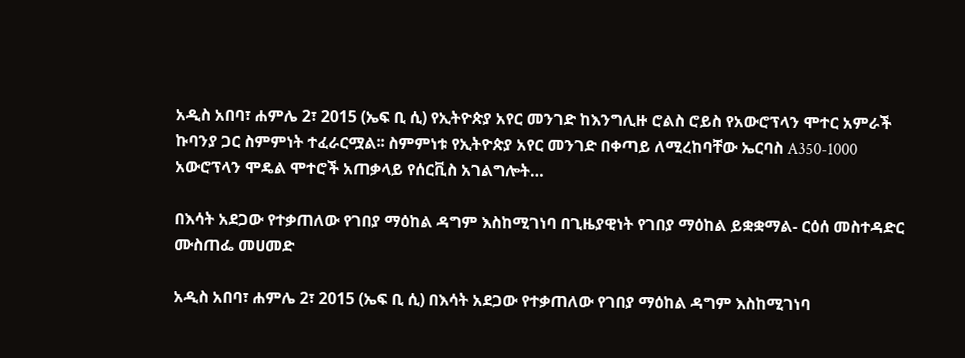አዲስ አበባ፣ ሐምሌ 2፣ 2015 (ኤፍ ቢ ሲ) የኢትዮጵያ አየር መንገድ ከእንግሊዙ ሮልስ ሮይስ የአውሮፕላን ሞተር አምራች ኩባንያ ጋር ስምምነት ተፈራርሟል፡፡ ስምምነቱ የኢትዮጵያ አየር መንገድ በቀጣይ ለሚረከባቸው ኤርባስ A350-1000 አውሮፕላን ሞዴል ሞተሮች አጠቃላይ የሰርቪስ አገልግሎት…

በእሳት አደጋው የተቃጠለው የገበያ ማዕከል ዳግም እስከሚገነባ በጊዜያዊነት የገበያ ማዕከል ይቋቋማል- ርዕሰ መስተዳድር ሙስጠፌ መሀመድ

አዲስ አበባ፣ ሐምሌ 2፣ 2015 (ኤፍ ቢ ሲ) በእሳት አደጋው የተቃጠለው የገበያ ማዕከል ዳግም እስከሚገነባ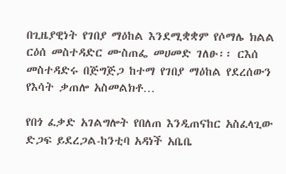በጊዜያዊነት የገበያ ማዕከል እንደሚቋቋም የሶማሌ ክልል ርዕሰ መስተዳድር ሙስጠፌ መሀመድ ገለፁ፡፡ ርእሰ መስተዳድሩ በጅግጅጋ ከተማ የገበያ ማዕከል የደረሰውን የእሳት ቃጠሎ አስመልክቶ…

የበጎ ፈቃድ አገልግሎት የበለጠ እንዲጠናከር አስፈላጊው ድጋፍ ይደረጋል-ከንቲባ አዳነች አቤቤ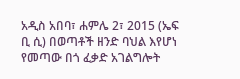አዲስ አበባ፣ ሐምሌ 2፣ 2015 (ኤፍ ቢ ሲ) በወጣቶች ዘንድ ባህል እየሆነ የመጣው በጎ ፈቃድ አገልግሎት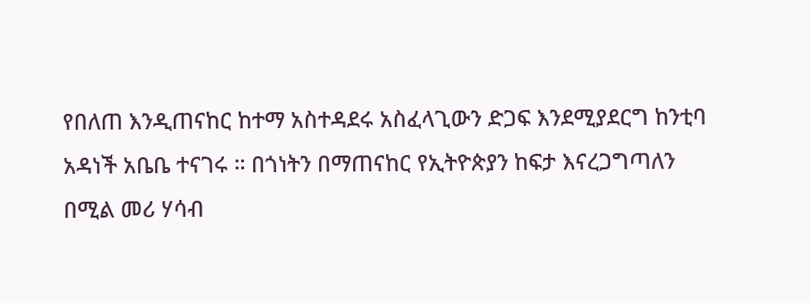የበለጠ እንዲጠናከር ከተማ አስተዳደሩ አስፈላጊውን ድጋፍ እንደሚያደርግ ከንቲባ አዳነች አቤቤ ተናገሩ ። በጎነትን በማጠናከር የኢትዮጵያን ከፍታ እናረጋግጣለን በሚል መሪ ሃሳብ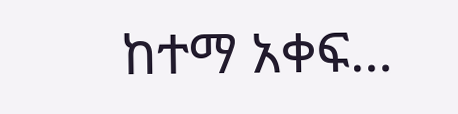ከተማ አቀፍ…